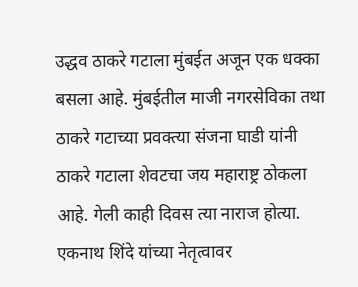उद्धव ठाकरे गटाला मुंबईत अजून एक धक्का बसला आहे. मुंबईतील माजी नगरसेविका तथा ठाकरे गटाच्या प्रवक्त्या संजना घाडी यांनी ठाकरे गटाला शेवटचा जय महाराष्ट्र ठोकला आहे. गेली काही दिवस त्या नाराज होत्या. एकनाथ शिंदे यांच्या नेतृत्वावर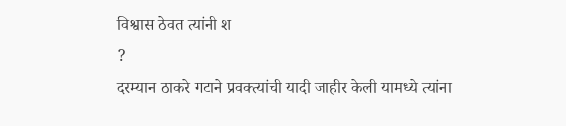विश्वास ठेवत त्यांनी श
?
दरम्यान ठाकरे गटाने प्रवक्त्यांची यादी जाहीर केली यामध्ये त्यांना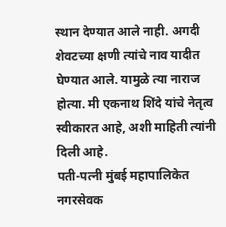स्थान देण्यात आले नाही. अगदी शेवटच्या क्षणी त्यांचे नाव यादीत घेण्यात आले. यामुळे त्या नाराज होत्या. मी एकनाथ शिंदे यांचे नेतृत्व स्वीकारत आहे, अशी माहिती त्यांनी दिली आहे.
पती-पत्नी मुंबई महापालिकेत नगरसेवक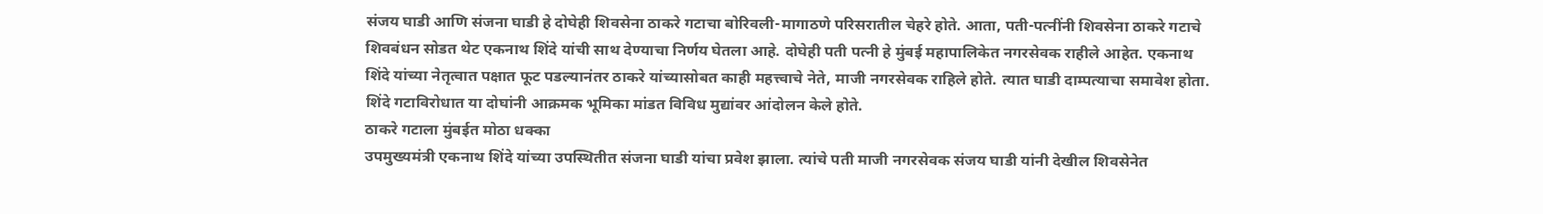संजय घाडी आणि संजना घाडी हे दोघेही शिवसेना ठाकरे गटाचा बोरिवली-मागाठणे परिसरातील चेहरे होते. आता, पती-पत्नींनी शिवसेना ठाकरे गटाचे शिवबंधन सोडत थेट एकनाथ शिंदे यांची साथ देण्याचा निर्णय घेतला आहे. दोघेही पती पत्नी हे मुंबई महापालिकेत नगरसेवक राहीले आहेत. एकनाथ शिंदे यांच्या नेतृत्वात पक्षात फूट पडल्यानंतर ठाकरे यांच्यासोबत काही महत्त्वाचे नेते, माजी नगरसेवक राहिले होते. त्यात घाडी दाम्पत्याचा समावेश होता. शिंदे गटाविरोधात या दोघांनी आक्रमक भूमिका मांडत विविध मुद्यांवर आंदोलन केले होते.
ठाकरे गटाला मुंबईत मोठा धक्का
उपमुख्यमंत्री एकनाथ शिंदे यांच्या उपस्थितीत संजना घाडी यांचा प्रवेश झाला. त्यांचे पती माजी नगरसेवक संजय घाडी यांनी देखील शिवसेनेत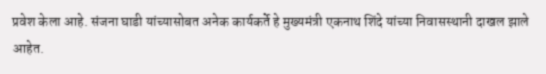प्रवेश केला आहे. संजना घाडी यांच्यासोबत अनेक कार्यकर्ते हे मुख्यमंत्री एकनाथ शिंदे यांच्या निवासस्थानी दाखल झाले आहेत.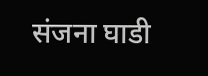संजना घाडी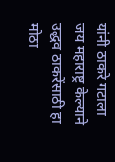यांनी ठाकरे गटाला जय महाराष्ट्र केल्याने उद्धव ठाकरेंसाठी हा मोठा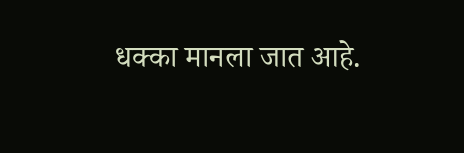धक्का मानला जात आहे.